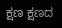ಕ್ಷಣ ಕ್ಷಣದ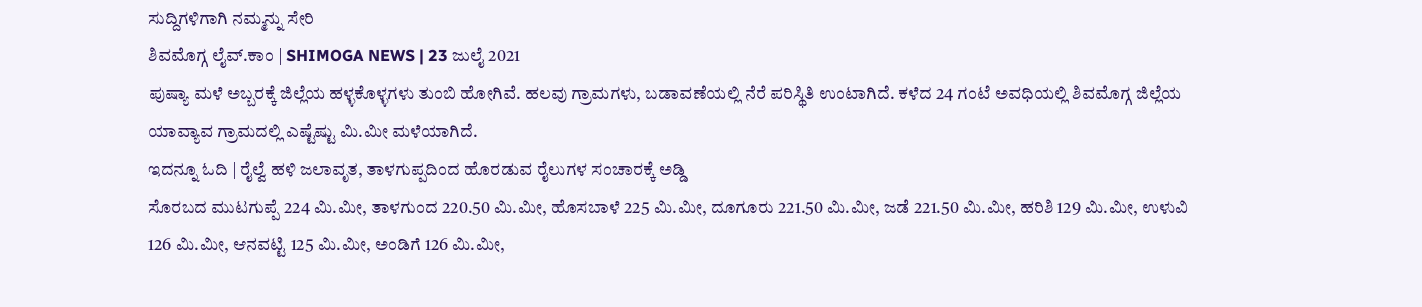ಸುದ್ದಿಗಳಿಗಾಗಿ ನಮ್ಮನ್ನು ಸೇರಿ
ಶಿವಮೊಗ್ಗ ಲೈವ್.ಕಾಂ | SHIMOGA NEWS | 23 ಜುಲೈ 2021
ಪುಷ್ಯಾ ಮಳೆ ಅಬ್ಬರಕ್ಕೆ ಜಿಲ್ಲೆಯ ಹಳ್ಳಕೊಳ್ಳಗಳು ತುಂಬಿ ಹೋಗಿವೆ. ಹಲವು ಗ್ರಾಮಗಳು, ಬಡಾವಣೆಯಲ್ಲಿ ನೆರೆ ಪರಿಸ್ಥಿತಿ ಉಂಟಾಗಿದೆ. ಕಳೆದ 24 ಗಂಟೆ ಅವಧಿಯಲ್ಲಿ ಶಿವಮೊಗ್ಗ ಜಿಲ್ಲೆಯ ಯಾವ್ಯಾವ ಗ್ರಾಮದಲ್ಲಿ ಎಷ್ಟೆಷ್ಟು ಮಿ.ಮೀ ಮಳೆಯಾಗಿದೆ.
ಇದನ್ನೂ ಓದಿ | ರೈಲ್ವೆ ಹಳಿ ಜಲಾವೃತ, ತಾಳಗುಪ್ಪದಿಂದ ಹೊರಡುವ ರೈಲುಗಳ ಸಂಚಾರಕ್ಕೆ ಅಡ್ಡಿ
ಸೊರಬದ ಮುಟಗುಪ್ಪೆ 224 ಮಿ.ಮೀ, ತಾಳಗುಂದ 220.50 ಮಿ.ಮೀ, ಹೊಸಬಾಳೆ 225 ಮಿ.ಮೀ, ದೂಗೂರು 221.50 ಮಿ.ಮೀ, ಜಡೆ 221.50 ಮಿ.ಮೀ, ಹರಿಶಿ 129 ಮಿ.ಮೀ, ಉಳುವಿ 126 ಮಿ.ಮೀ, ಆನವಟ್ಟಿ 125 ಮಿ.ಮೀ, ಅಂಡಿಗೆ 126 ಮಿ.ಮೀ,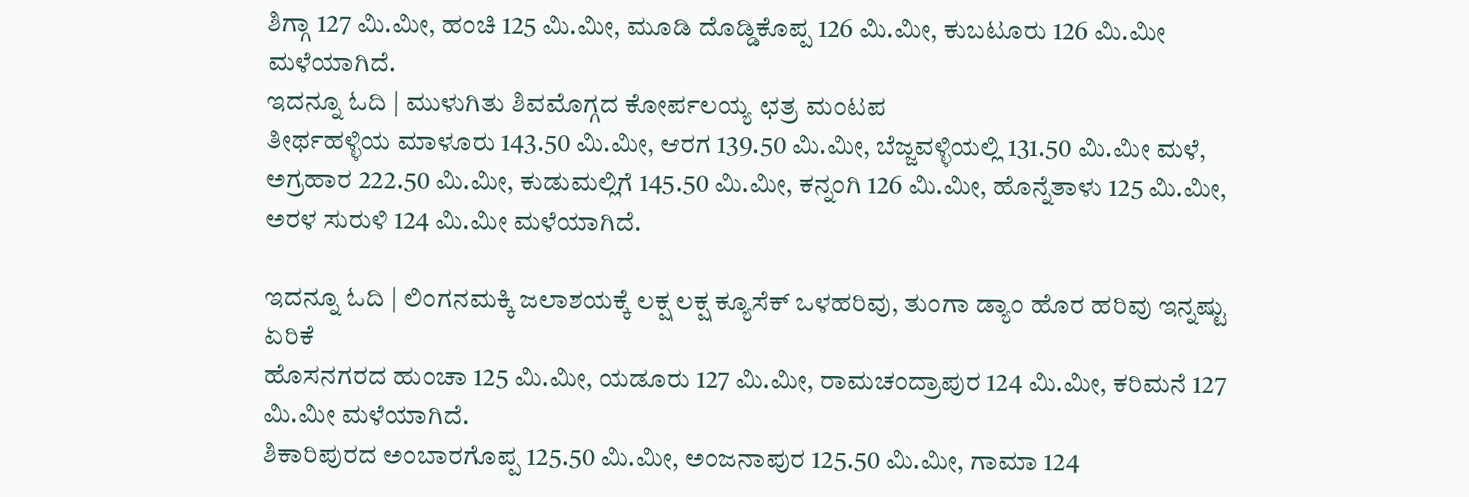ಶಿಗ್ಗಾ 127 ಮಿ.ಮೀ, ಹಂಚಿ 125 ಮಿ.ಮೀ, ಮೂಡಿ ದೊಡ್ಡಿಕೊಪ್ಪ 126 ಮಿ.ಮೀ, ಕುಬಟೂರು 126 ಮಿ.ಮೀ ಮಳೆಯಾಗಿದೆ.
ಇದನ್ನೂ ಓದಿ | ಮುಳುಗಿತು ಶಿವಮೊಗ್ಗದ ಕೋರ್ಪಲಯ್ಯ ಛತ್ರ ಮಂಟಪ
ತೀರ್ಥಹಳ್ಳಿಯ ಮಾಳೂರು 143.50 ಮಿ.ಮೀ, ಆರಗ 139.50 ಮಿ.ಮೀ, ಬೆಜ್ಜವಳ್ಳಿಯಲ್ಲಿ 131.50 ಮಿ.ಮೀ ಮಳೆ, ಅಗ್ರಹಾರ 222.50 ಮಿ.ಮೀ, ಕುಡುಮಲ್ಲಿಗೆ 145.50 ಮಿ.ಮೀ, ಕನ್ನಂಗಿ 126 ಮಿ.ಮೀ, ಹೊನ್ನೆತಾಳು 125 ಮಿ.ಮೀ, ಅರಳ ಸುರುಳಿ 124 ಮಿ.ಮೀ ಮಳೆಯಾಗಿದೆ.

ಇದನ್ನೂ ಓದಿ | ಲಿಂಗನಮಕ್ಕಿ ಜಲಾಶಯಕ್ಕೆ ಲಕ್ಷ ಲಕ್ಷ ಕ್ಯೂಸೆಕ್ ಒಳಹರಿವು, ತುಂಗಾ ಡ್ಯಾಂ ಹೊರ ಹರಿವು ಇನ್ನಷ್ಟು ಏರಿಕೆ
ಹೊಸನಗರದ ಹುಂಚಾ 125 ಮಿ.ಮೀ, ಯಡೂರು 127 ಮಿ.ಮೀ, ರಾಮಚಂದ್ರಾಪುರ 124 ಮಿ.ಮೀ, ಕರಿಮನೆ 127 ಮಿ.ಮೀ ಮಳೆಯಾಗಿದೆ.
ಶಿಕಾರಿಪುರದ ಅಂಬಾರಗೊಪ್ಪ 125.50 ಮಿ.ಮೀ, ಅಂಜನಾಪುರ 125.50 ಮಿ.ಮೀ, ಗಾಮಾ 124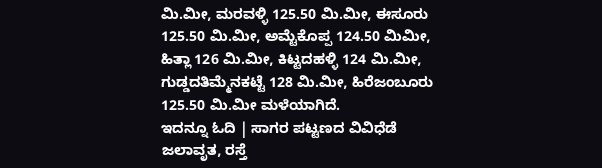ಮಿ.ಮೀ, ಮರವಳ್ಳಿ 125.50 ಮಿ.ಮೀ, ಈಸೂರು 125.50 ಮಿ.ಮೀ, ಅಮ್ಟೆಕೊಪ್ಪ 124.50 ಮಿಮೀ, ಹಿತ್ಲಾ 126 ಮಿ.ಮೀ, ಕಿಟ್ಟದಹಳ್ಳಿ 124 ಮಿ.ಮೀ, ಗುಡ್ಡದತಿಮ್ಮೆನಕಟ್ಟೆ 128 ಮಿ.ಮೀ, ಹಿರೆಜಂಬೂರು 125.50 ಮಿ.ಮೀ ಮಳೆಯಾಗಿದೆ.
ಇದನ್ನೂ ಓದಿ | ಸಾಗರ ಪಟ್ಟಣದ ವಿವಿಧೆಡೆ ಜಲಾವೃತ, ರಸ್ತೆ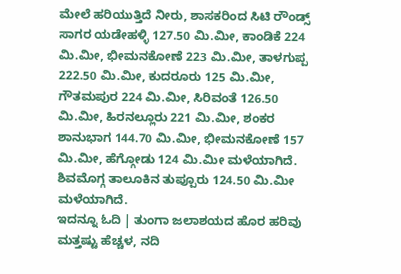ಮೇಲೆ ಹರಿಯುತ್ತಿದೆ ನೀರು, ಶಾಸಕರಿಂದ ಸಿಟಿ ರೌಂಡ್ಸ್
ಸಾಗರ ಯಡೇಹಳ್ಳಿ 127.50 ಮಿ.ಮೀ, ಕಾಂಡಿಕೆ 224 ಮಿ.ಮೀ, ಭೀಮನಕೋಣೆ 223 ಮಿ.ಮೀ, ತಾಳಗುಪ್ಪ 222.50 ಮಿ.ಮೀ, ಕುದರೂರು 125 ಮಿ.ಮೀ, ಗೌತಮಪುರ 224 ಮಿ.ಮೀ, ಸಿರಿವಂತೆ 126.50 ಮಿ.ಮೀ, ಹಿರನಲ್ಲೂರು 221 ಮಿ.ಮೀ, ಶಂಕರ ಶಾನುಭಾಗ 144.70 ಮಿ.ಮೀ, ಭೀಮನಕೋಣೆ 157 ಮಿ.ಮೀ, ಹೆಗ್ಗೋಡು 124 ಮಿ.ಮೀ ಮಳೆಯಾಗಿದೆ.
ಶಿವಮೊಗ್ಗ ತಾಲೂಕಿನ ತುಪ್ಪೂರು 124.50 ಮಿ.ಮೀ ಮಳೆಯಾಗಿದೆ.
ಇದನ್ನೂ ಓದಿ | ತುಂಗಾ ಜಲಾಶಯದ ಹೊರ ಹರಿವು ಮತ್ತಷ್ಟು ಹೆಚ್ಚಳ, ನದಿ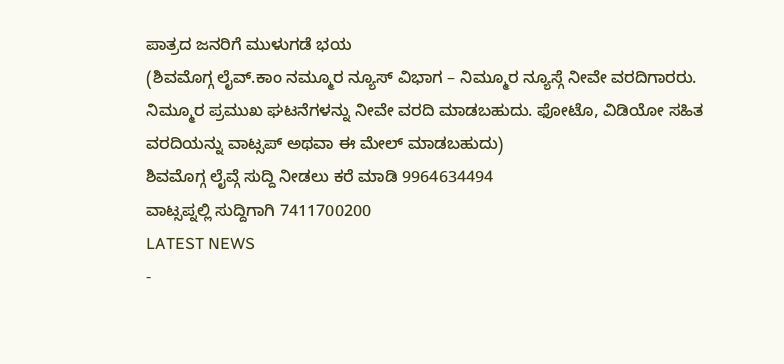ಪಾತ್ರದ ಜನರಿಗೆ ಮುಳುಗಡೆ ಭಯ
(ಶಿವಮೊಗ್ಗ ಲೈವ್.ಕಾಂ ನಮ್ಮೂರ ನ್ಯೂಸ್ ವಿಭಾಗ – ನಿಮ್ಮೂರ ನ್ಯೂಸ್ಗೆ ನೀವೇ ವರದಿಗಾರರು. ನಿಮ್ಮೂರ ಪ್ರಮುಖ ಘಟನೆಗಳನ್ನು ನೀವೇ ವರದಿ ಮಾಡಬಹುದು. ಫೋಟೊ, ವಿಡಿಯೋ ಸಹಿತ ವರದಿಯನ್ನು ವಾಟ್ಸಪ್ ಅಥವಾ ಈ ಮೇಲ್ ಮಾಡಬಹುದು)
ಶಿವಮೊಗ್ಗ ಲೈವ್ಗೆ ಸುದ್ದಿ ನೀಡಲು ಕರೆ ಮಾಡಿ 9964634494
ವಾಟ್ಸಪ್ನಲ್ಲಿ ಸುದ್ದಿಗಾಗಿ 7411700200
LATEST NEWS
-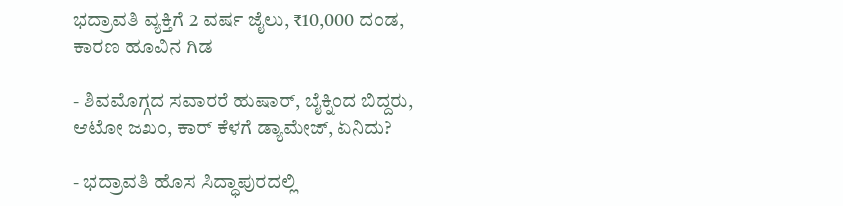ಭದ್ರಾವತಿ ವ್ಯಕ್ತಿಗೆ 2 ವರ್ಷ ಜೈಲು, ₹10,000 ದಂಡ, ಕಾರಣ ಹೂವಿನ ಗಿಡ

- ಶಿವಮೊಗ್ಗದ ಸವಾರರೆ ಹುಷಾರ್, ಬೈಕ್ನಿಂದ ಬಿದ್ದರು, ಆಟೋ ಜಖಂ, ಕಾರ್ ಕೆಳಗೆ ಡ್ಯಾಮೇಜ್, ಏನಿದು?

- ಭದ್ರಾವತಿ ಹೊಸ ಸಿದ್ಧಾಪುರದಲ್ಲಿ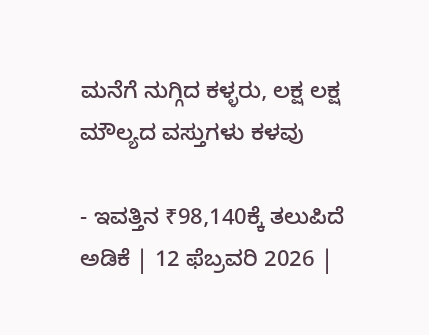ಮನೆಗೆ ನುಗ್ಗಿದ ಕಳ್ಳರು, ಲಕ್ಷ ಲಕ್ಷ ಮೌಲ್ಯದ ವಸ್ತುಗಳು ಕಳವು

- ಇವತ್ತಿನ ₹98,140ಕ್ಕೆ ತಲುಪಿದೆ ಅಡಿಕೆ | 12 ಫೆಬ್ರವರಿ 2026 |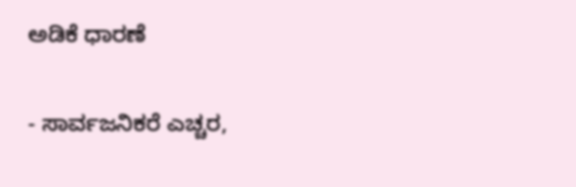ಅಡಿಕೆ ಧಾರಣೆ

- ಸಾರ್ವಜನಿಕರೆ ಎಚ್ಚರ,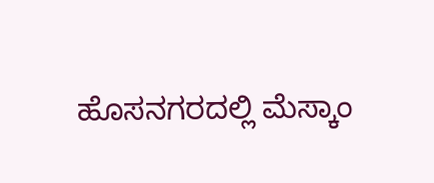ಹೊಸನಗರದಲ್ಲಿ ಮೆಸ್ಕಾಂ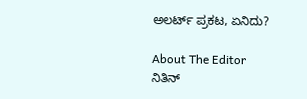ಅಲರ್ಟ್ ಪ್ರಕಟ, ಏನಿದು?

About The Editor
ನಿತಿನ್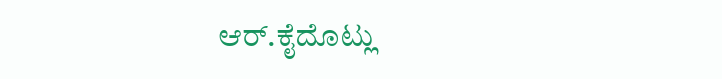ಆರ್.ಕೈದೊಟ್ಲು